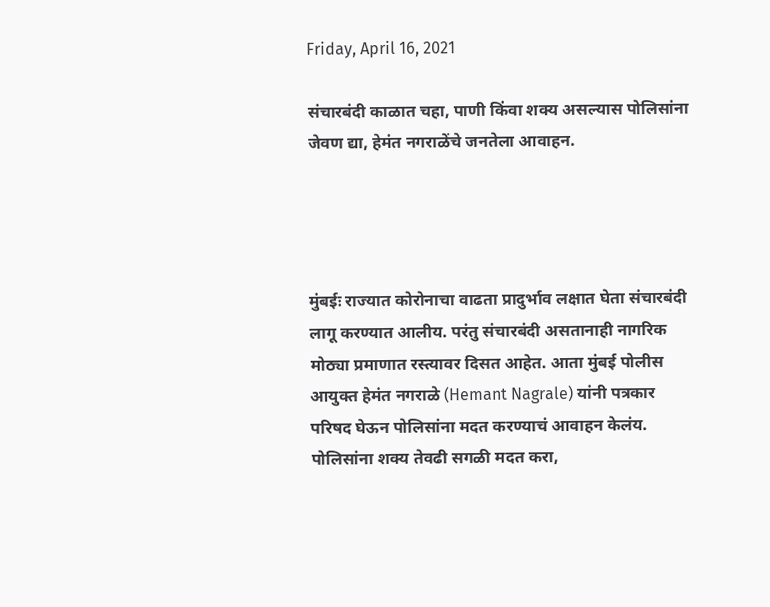Friday, April 16, 2021

संचारबंदी काळात चहा, पाणी किंवा शक्य असल्यास पोलिसांना जेवण द्या, हेमंत नगराळेंचे जनतेला आवाहन.




मुंबईः राज्यात कोरोनाचा वाढता प्रादुर्भाव लक्षात घेता संचारबंदी लागू करण्यात आलीय. परंतु संचारबंदी असतानाही नागरिक मोठ्या प्रमाणात रस्त्यावर दिसत आहेत. आता मुंबई पोलीस आयुक्त हेमंत नगराळे (Hemant Nagrale) यांनी पत्रकार परिषद घेऊन पोलिसांना मदत करण्याचं आवाहन केलंय. पोलिसांना शक्य तेवढी सगळी मदत करा,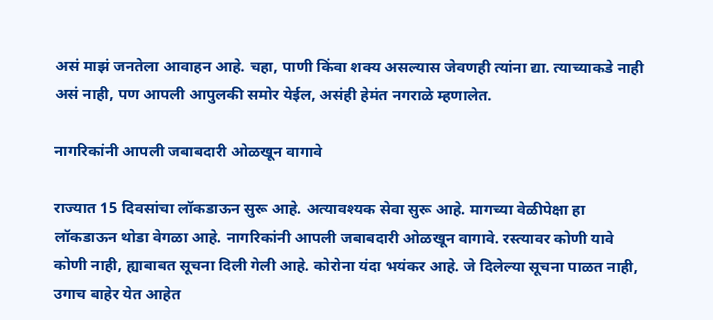असं माझं जनतेला आवाहन आहे. चहा, पाणी किंवा शक्य असल्यास जेवणही त्यांना द्या. त्याच्याकडे नाही असं नाही, पण आपली आपुलकी समोर येईल, असंही हेमंत नगराळे म्हणालेत.

नागरिकांनी आपली जबाबदारी ओळखून वागावे

राज्यात 15 दिवसांचा लॉकडाऊन सुरू आहे. अत्यावश्यक सेवा सुरू आहे. मागच्या वेळीपेक्षा हा लॉकडाऊन थोडा वेगळा आहे. नागरिकांनी आपली जबाबदारी ओळखून वागावे. रस्त्यावर कोणी यावे कोणी नाही, ह्याबाबत सूचना दिली गेली आहे. कोरोना यंदा भयंकर आहे. जे दिलेल्या सूचना पाळत नाही, उगाच बाहेर येत आहेत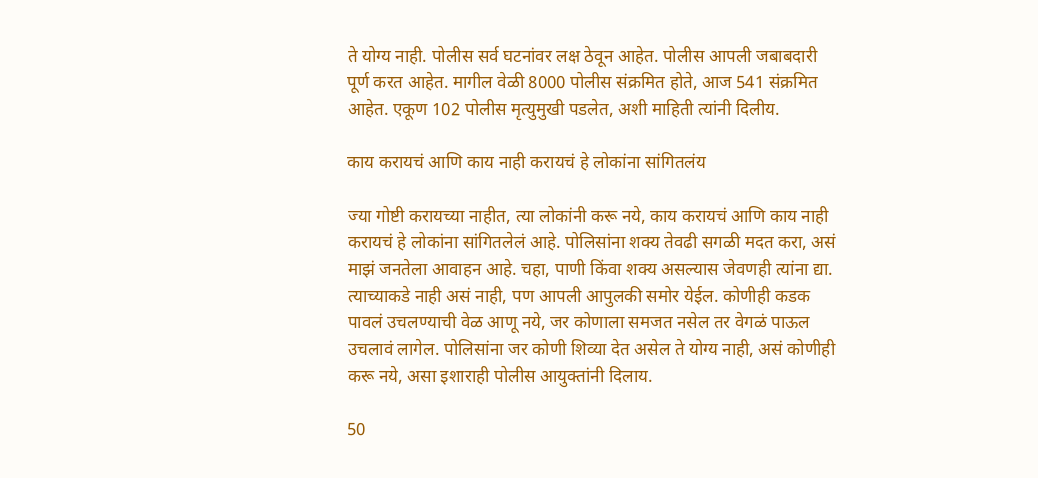ते योग्य नाही. पोलीस सर्व घटनांवर लक्ष ठेवून आहेत. पोलीस आपली जबाबदारी पूर्ण करत आहेत. मागील वेळी 8000 पोलीस संक्रमित होते, आज 541 संक्रमित आहेत. एकूण 102 पोलीस मृत्युमुखी पडलेत, अशी माहिती त्यांनी दिलीय.

काय करायचं आणि काय नाही करायचं हे लोकांना सांगितलंय

ज्या गोष्टी करायच्या नाहीत, त्या लोकांनी करू नये, काय करायचं आणि काय नाही करायचं हे लोकांना सांगितलेलं आहे. पोलिसांना शक्य तेवढी सगळी मदत करा, असं माझं जनतेला आवाहन आहे. चहा, पाणी किंवा शक्य असल्यास जेवणही त्यांना द्या. त्याच्याकडे नाही असं नाही, पण आपली आपुलकी समोर येईल. कोणीही कडक पावलं उचलण्याची वेळ आणू नये, जर कोणाला समजत नसेल तर वेगळं पाऊल उचलावं लागेल. पोलिसांना जर कोणी शिव्या देत असेल ते योग्य नाही, असं कोणीही करू नये, असा इशाराही पोलीस आयुक्तांनी दिलाय.

50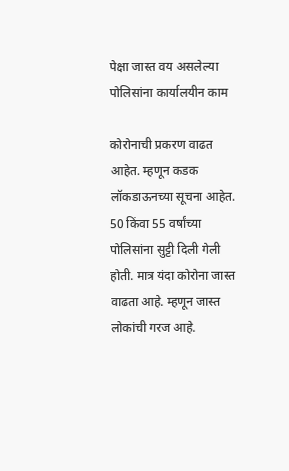पेक्षा जास्त वय असलेल्या पोलिसांना कार्यालयीन काम

कोरोनाची प्रकरण वाढत आहेत. म्हणून कडक लॉकडाऊनच्या सूचना आहेत. 50 किंवा 55 वर्षांच्या पोलिसांना सुट्टी दिली गेली होती. मात्र यंदा कोरोना जास्त वाढता आहे. म्हणून जास्त लोकांची गरज आहे.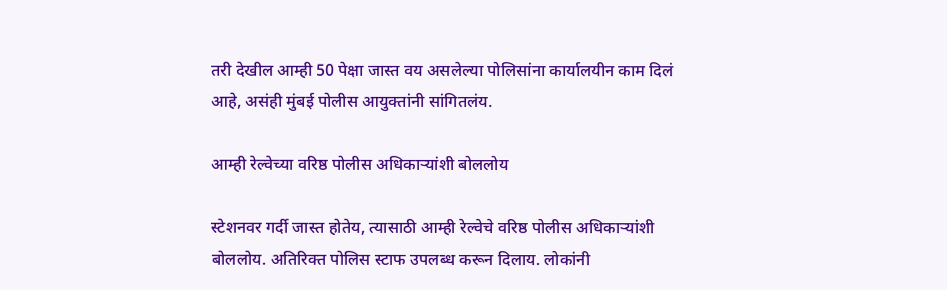तरी देखील आम्ही 50 पेक्षा जास्त वय असलेल्या पोलिसांना कार्यालयीन काम दिलं आहे, असंही मुंबई पोलीस आयुक्तांनी सांगितलंय.

आम्ही रेल्वेच्या वरिष्ठ पोलीस अधिकाऱ्यांशी बोललोय

स्टेशनवर गर्दी जास्त होतेय, त्यासाठी आम्ही रेल्वेचे वरिष्ठ पोलीस अधिकाऱ्यांशी बोललोय. अतिरिक्त पोलिस स्टाफ उपलब्ध करून दिलाय. लोकांनी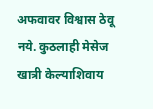अफवावर विश्वास ठेवू नये. कुठलाही मेसेज खात्री केल्याशिवाय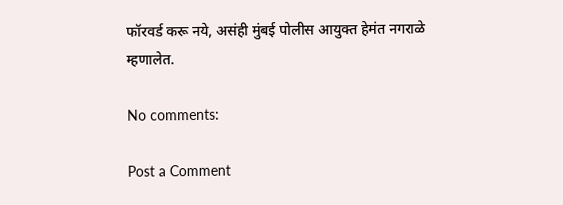फॉरवर्ड करू नये, असंही मुंबई पोलीस आयुक्त हेमंत नगराळे म्हणालेत.

No comments:

Post a Comment